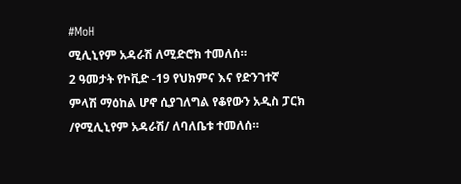#MoH
ሚሊኒየም አዳራሽ ለሚድሮክ ተመለሰ።
2 ዓመታት የኮቪድ -19 የህክምና እና የድንገተኛ ምላሽ ማዕከል ሆኖ ሲያገለግል የቆየውን አዲስ ፓርክ /የሚሊኒየም አዳራሽ/ ለባለቤቱ ተመለሰ።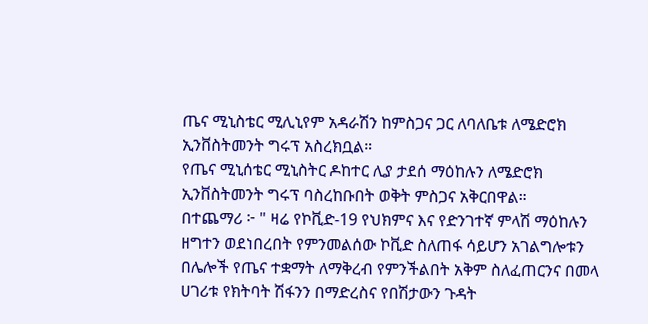ጤና ሚኒስቴር ሚሊኒየም አዳራሽን ከምስጋና ጋር ለባለቤቱ ለሜድሮክ ኢንቨስትመንት ግሩፕ አስረክቧል።
የጤና ሚኒሰቴር ሚኒስትር ዶከተር ሊያ ታደሰ ማዕከሉን ለሜድሮክ ኢንቨስትመንት ግሩፕ ባስረከቡበት ወቅት ምስጋና አቅርበዋል።
በተጨማሪ ፦ " ዛሬ የኮቪድ-19 የህክምና እና የድንገተኛ ምላሽ ማዕከሉን ዘግተን ወደነበረበት የምንመልሰው ኮቪድ ስለጠፋ ሳይሆን አገልግሎቱን በሌሎች የጤና ተቋማት ለማቅረብ የምንችልበት አቅም ስለፈጠርንና በመላ ሀገሪቱ የክትባት ሽፋንን በማድረስና የበሽታውን ጉዳት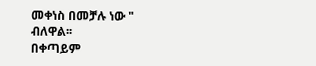መቀነስ በመቻሉ ነው " ብለዋል፡፡
በቀጣይም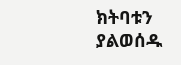ክትባቱን ያልወሰዱ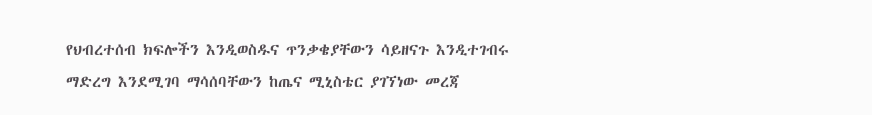የህብረተሰብ ክፍሎችን እንዲወስዱና ጥንቃቄያቸውን ሳይዘናጉ እንዲተገብሩ ማድረግ እንደሚገባ ማሳሰባቸውን ከጤና ሚኒስቴር ያገኘነው መረጃ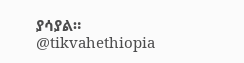ያሳያል።
@tikvahethiopia